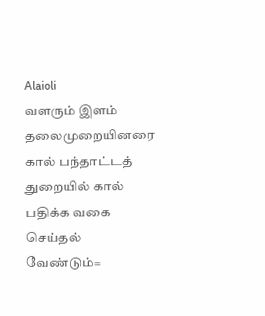Alaioli
வளரும் இளம் தலைமுறையினரை கால் பந்தாட்டத் துறையில் கால் பதிக்க வகை செய்தல் வேண்டும்=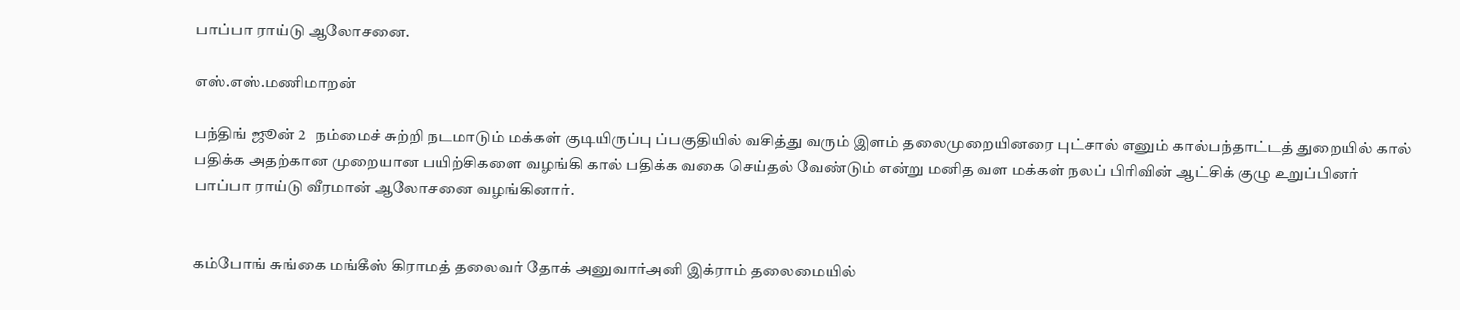பாப்பா ராய்டு ஆலோசனை.

எஸ்.எஸ்.மணிமாறன்

பந்திங் ஜூன் 2   நம்மைச் சுற்றி நடமாடும் மக்கள் குடியிருப்பு ப்பகுதியில் வசித்து வரும் இளம் தலைமுறையினரை புட்சால் எனும் கால்பந்தாட்டத் துறையில் கால் பதிக்க அதற்கான முறையான பயிற்சிகளை வழங்கி கால் பதிக்க வகை செய்தல் வேண்டும் என்று மனித வள மக்கள் நலப் பிரிவின் ஆட்சிக் குழு உறுப்பினர் பாப்பா ராய்டு வீரமான் ஆலோசனை வழங்கினார்.


கம்போங் சுங்கை மங்கீஸ் கிராமத் தலைவர் தோக் அனுவார்அனி இக்ராம் தலைமையில்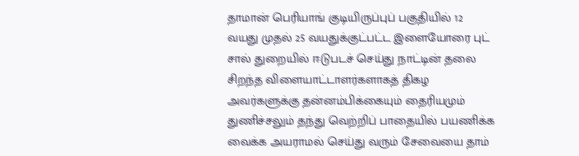தாமான் பெரியாங் குடியிருப்புப் பகுதியில் 12 வயது முதல் 25 வயதுக்குட்பட்ட இளையோரை புட் சால் துறையில் ஈடுபடச் செய்து நாட்டின் தலை சிறந்த விளையாட்டாளர்களாகத் திகழ  அவர்களுக்கு தன்னம்பிக்கையும் தைரியமும் துணிச்சலும் தந்து வெற்றிப் பாதையில் பயணிக்க வைக்க அயராமல் செய்து வரும் சேவையை தாம்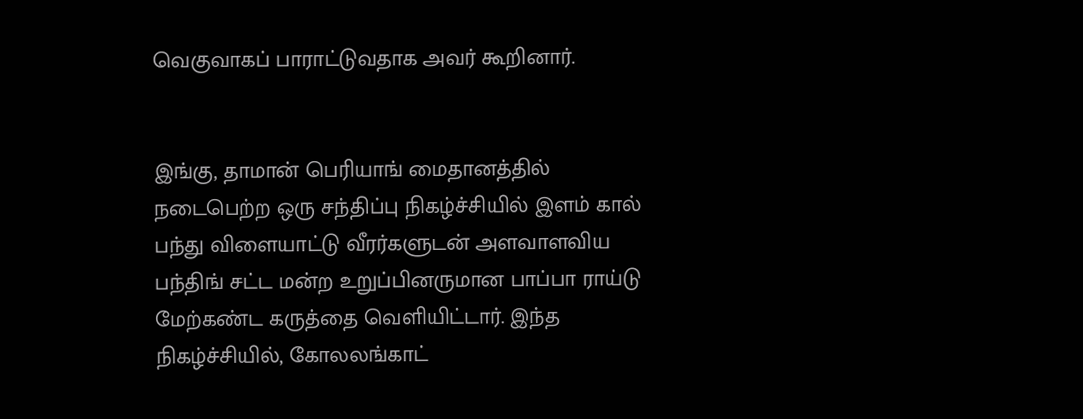வெகுவாகப் பாராட்டுவதாக அவர் கூறினார்.


இங்கு, தாமான் பெரியாங் மைதானத்தில் நடைபெற்ற ஒரு சந்திப்பு நிகழ்ச்சியில் இளம் கால் பந்து விளையாட்டு வீரர்களுடன் அளவாளவிய பந்திங் சட்ட மன்ற உறுப்பினருமான பாப்பா ராய்டு மேற்கண்ட கருத்தை வெளியிட்டார். இந்த நிகழ்ச்சியில், கோலலங்காட்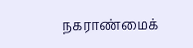நகராண்மைக்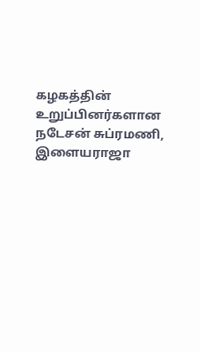கழகத்தின் உறுப்பினர்களான நடேசன் சுப்ரமணி,  இளையராஜா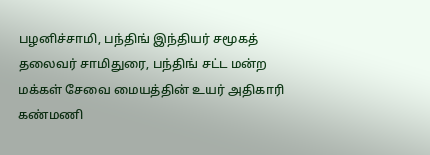பழனிச்சாமி, பந்திங் இந்தியர் சமூகத் தலைவர் சாமிதுரை, பந்திங் சட்ட மன்ற மக்கள் சேவை மையத்தின் உயர் அதிகாரி கண்மணி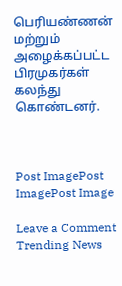பெரியண்ணன் மற்றும் அழைக்கப்பட்ட பிரமுகர்கள் கலந்து கொண்டனர்.



Post ImagePost ImagePost Image

Leave a Comment
Trending News